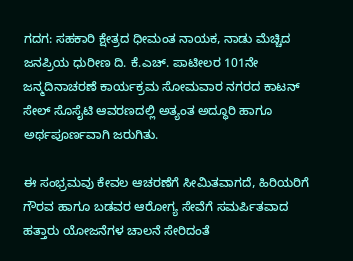ಗದಗ: ಸಹಕಾರಿ ಕ್ಷೇತ್ರದ ಧೀಮಂತ ನಾಯಕ, ನಾಡು ಮೆಚ್ಚಿದ ಜನಪ್ರಿಯ ಧುರೀಣ ದಿ. ಕೆ.ಎಚ್. ಪಾಟೀಲರ 101ನೇ ಜನ್ಮದಿನಾಚರಣೆ ಕಾರ್ಯಕ್ರಮ ಸೋಮವಾರ ನಗರದ ಕಾಟನ್ ಸೇಲ್ ಸೊಸೈಟಿ ಆವರಣದಲ್ಲಿ ಅತ್ಯಂತ ಅದ್ಧೂರಿ ಹಾಗೂ ಅರ್ಥಪೂರ್ಣವಾಗಿ ಜರುಗಿತು.

ಈ ಸಂಭ್ರಮವು ಕೇವಲ ಆಚರಣೆಗೆ ಸೀಮಿತವಾಗದೆ, ಹಿರಿಯರಿಗೆ ಗೌರವ ಹಾಗೂ ಬಡವರ ಆರೋಗ್ಯ ಸೇವೆಗೆ ಸಮರ್ಪಿತವಾದ ಹತ್ತಾರು ಯೋಜನೆಗಳ ಚಾಲನೆ ಸೇರಿದಂತೆ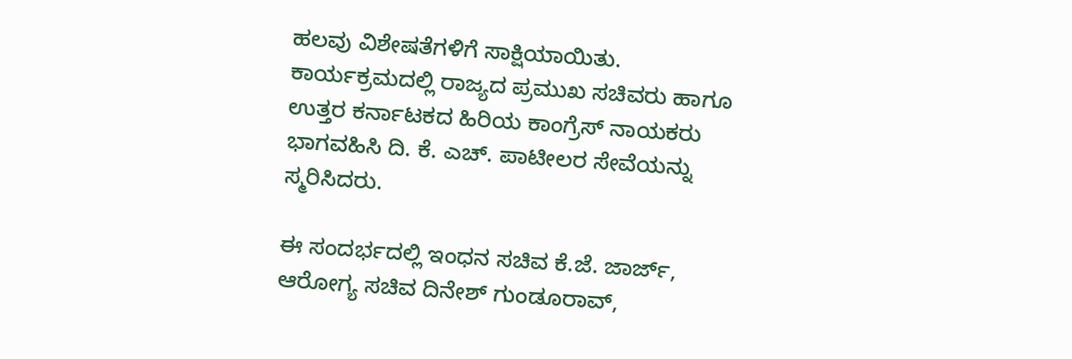ಹಲವು ವಿಶೇಷತೆಗಳಿಗೆ ಸಾಕ್ಷಿಯಾಯಿತು. ಕಾರ್ಯಕ್ರಮದಲ್ಲಿ ರಾಜ್ಯದ ಪ್ರಮುಖ ಸಚಿವರು ಹಾಗೂ ಉತ್ತರ ಕರ್ನಾಟಕದ ಹಿರಿಯ ಕಾಂಗ್ರೆಸ್ ನಾಯಕರು ಭಾಗವಹಿಸಿ ದಿ. ಕೆ. ಎಚ್. ಪಾಟೀಲರ ಸೇವೆಯನ್ನು ಸ್ಮರಿಸಿದರು.

ಈ ಸಂದರ್ಭದಲ್ಲಿ ಇಂಧನ ಸಚಿವ ಕೆ.ಜೆ. ಜಾರ್ಜ್, ಆರೋಗ್ಯ ಸಚಿವ ದಿನೇಶ್ ಗುಂಡೂರಾವ್,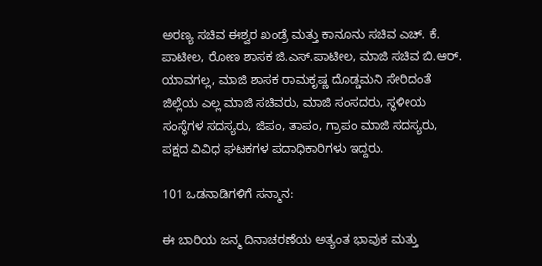ಅರಣ್ಯ ಸಚಿವ ಈಶ್ವರ ಖಂಡ್ರೆ ಮತ್ತು ಕಾನೂನು ಸಚಿವ ಎಚ್. ಕೆ. ಪಾಟೀಲ, ರೋಣ ಶಾಸಕ ಜಿ.ಎಸ್.ಪಾಟೀಲ, ಮಾಜಿ ಸಚಿವ ಬಿ.ಆರ್. ಯಾವಗಲ್ಲ, ಮಾಜಿ ಶಾಸಕ ರಾಮಕೃಷ್ಣ ದೊಡ್ಡಮನಿ ಸೇರಿದಂತೆ ಜಿಲ್ಲೆಯ ಎಲ್ಲ ಮಾಜಿ ಸಚಿವರು, ಮಾಜಿ ಸಂಸದರು, ಸ್ಥಳೀಯ ಸಂಸ್ಥೆಗಳ ಸದಸ್ಯರು, ಜಿಪಂ, ತಾಪಂ, ಗ್ರಾಪಂ ಮಾಜಿ ಸದಸ್ಯರು, ಪಕ್ಷದ ವಿವಿಧ ಘಟಕಗಳ ಪದಾಧಿಕಾರಿಗಳು ಇದ್ದರು.

101 ಒಡನಾಡಿಗಳಿಗೆ ಸನ್ಮಾನ:

ಈ ಬಾರಿಯ ಜನ್ಮ ದಿನಾಚರಣೆಯ ಅತ್ಯಂತ ಭಾವುಕ ಮತ್ತು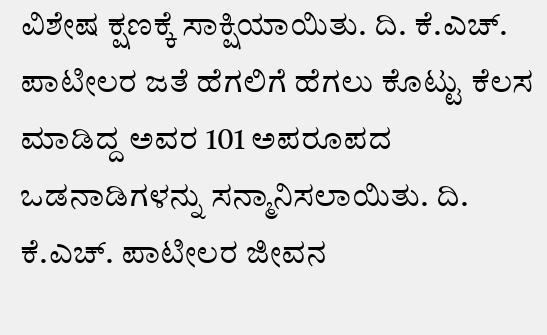ವಿಶೇಷ ಕ್ಷಣಕ್ಕೆ ಸಾಕ್ಷಿಯಾಯಿತು. ದಿ. ಕೆ.ಎಚ್. ಪಾಟೀಲರ ಜತೆ ಹೆಗಲಿಗೆ ಹೆಗಲು ಕೊಟ್ಟು ಕೆಲಸ ಮಾಡಿದ್ದ ಅವರ 101 ಅಪರೂಪದ ಒಡನಾಡಿಗಳನ್ನು ಸನ್ಮಾನಿಸಲಾಯಿತು. ದಿ. ಕೆ.ಎಚ್. ಪಾಟೀಲರ ಜೀವನ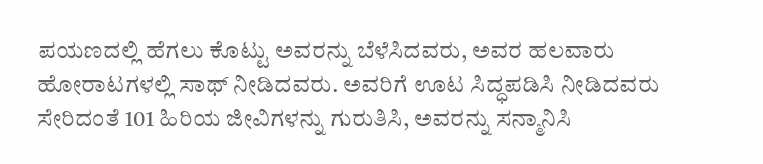ಪಯಣದಲ್ಲಿ ಹೆಗಲು ಕೊಟ್ಟು ಅವರನ್ನು ಬೆಳೆಸಿದವರು, ಅವರ ಹಲವಾರು ಹೋರಾಟಗಳಲ್ಲಿ ಸಾಥ್ ನೀಡಿದವರು. ಅವರಿಗೆ ಊಟ ಸಿದ್ಧಪಡಿಸಿ ನೀಡಿದವರು ಸೇರಿದಂತೆ 101 ಹಿರಿಯ ಜೀವಿಗಳನ್ನು ಗುರುತಿಸಿ, ಅವರನ್ನು ಸನ್ಮಾನಿಸಿ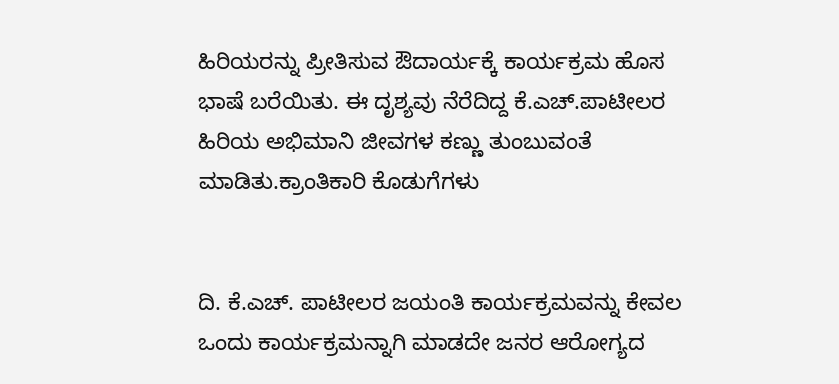ಹಿರಿಯರನ್ನು ಪ್ರೀತಿಸುವ ಔದಾರ್ಯಕ್ಕೆ ಕಾರ್ಯಕ್ರಮ ಹೊಸ ಭಾಷೆ ಬರೆಯಿತು. ಈ ದೃಶ್ಯವು ನೆರೆದಿದ್ದ ಕೆ.ಎಚ್.ಪಾಟೀಲರ ಹಿರಿಯ ಅಭಿಮಾನಿ ಜೀವಗಳ ಕಣ್ಣು ತುಂಬುವಂತೆ ಮಾಡಿತು.ಕ್ರಾಂತಿಕಾರಿ ಕೊಡುಗೆಗಳು


ದಿ. ಕೆ.ಎಚ್. ಪಾಟೀಲರ ಜಯಂತಿ ಕಾರ್ಯಕ್ರಮವನ್ನು ಕೇವಲ ಒಂದು ಕಾರ್ಯಕ್ರಮನ್ನಾಗಿ ಮಾಡದೇ ಜನರ ಆರೋಗ್ಯದ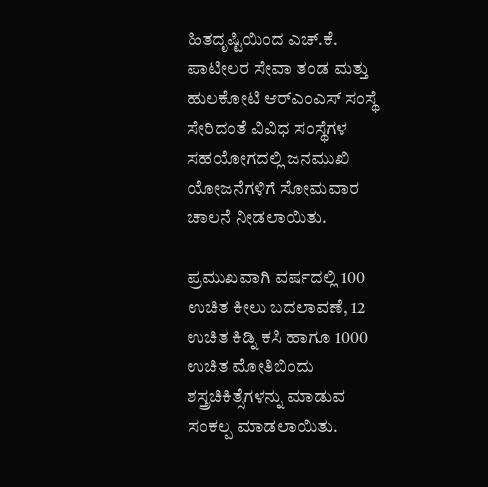ಹಿತದೃಷ್ಟಿಯಿಂದ ಎಚ್.ಕೆ. ಪಾಟೀಲರ ಸೇವಾ ತಂಡ ಮತ್ತು ಹುಲಕೋಟಿ ಆರ್‌ಎಂಎಸ್ ಸಂಸ್ಥೆ ಸೇರಿದಂತೆ ವಿವಿಧ ಸಂಸ್ಥೆಗಳ ಸಹಯೋಗದಲ್ಲಿ ಜನಮುಖಿ ಯೋಜನೆಗಳಿಗೆ ಸೋಮವಾರ ಚಾಲನೆ ನೀಡಲಾಯಿತು.

ಪ್ರಮುಖವಾಗಿ ವರ್ಷದಲ್ಲಿ 100 ಉಚಿತ ಕೀಲು ಬದಲಾವಣೆ, 12 ಉಚಿತ ಕಿಡ್ನಿ ಕಸಿ ಹಾಗೂ 1000 ಉಚಿತ ಮೋತಿಬಿಂದು ಶಸ್ತ್ರಚಿಕಿತ್ಸೆಗಳನ್ನು ಮಾಡುವ ಸಂಕಲ್ಪ ಮಾಡಲಾಯಿತು.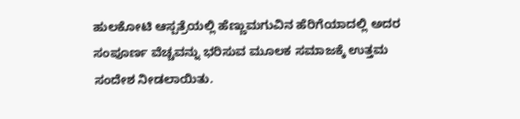ಹುಲಕೋಟಿ ಆಸ್ಪತ್ರೆಯಲ್ಲಿ ಹೆಣ್ಣುಮಗುವಿನ ಹೆರಿಗೆಯಾದಲ್ಲಿ ಅದರ ಸಂಪೂರ್ಣ ವೆಚ್ಚವನ್ನು ಭರಿಸುವ ಮೂಲಕ ಸಮಾಜಕ್ಕೆ ಉತ್ತಮ ಸಂದೇಶ ನೀಡಲಾಯಿತು.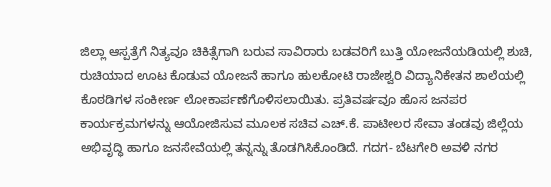ಜಿಲ್ಲಾ ಆಸ್ಪತ್ರೆಗೆ ನಿತ್ಯವೂ ಚಿಕಿತ್ಸೆಗಾಗಿ ಬರುವ ಸಾವಿರಾರು ಬಡವರಿಗೆ ಬುತ್ತಿ ಯೋಜನೆಯಡಿಯಲ್ಲಿ ಶುಚಿ, ರುಚಿಯಾದ ಊಟ ಕೊಡುವ ಯೋಜನೆ ಹಾಗೂ ಹುಲಕೋಟಿ ರಾಜೇಶ್ವರಿ ವಿದ್ಯಾನಿಕೇತನ ಶಾಲೆಯಲ್ಲಿ ಕೊಠಡಿಗಳ ಸಂಕೀರ್ಣ ಲೋಕಾರ್ಪಣೆಗೊಳಿಸಲಾಯಿತು. ಪ್ರತಿವರ್ಷವೂ ಹೊಸ ಜನಪರ ಕಾರ್ಯಕ್ರಮಗಳನ್ನು ಆಯೋಜಿಸುವ ಮೂಲಕ ಸಚಿವ ಎಚ್.ಕೆ. ಪಾಟೀಲರ ಸೇವಾ ತಂಡವು ಜಿಲ್ಲೆಯ ಅಭಿವೃದ್ಧಿ ಹಾಗೂ ಜನಸೇವೆಯಲ್ಲಿ ತನ್ನನ್ನು ತೊಡಗಿಸಿಕೊಂಡಿದೆ. ಗದಗ- ಬೆಟಗೇರಿ ಅವಳಿ ನಗರ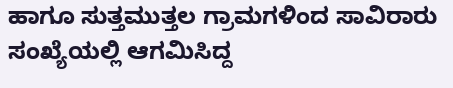ಹಾಗೂ ಸುತ್ತಮುತ್ತಲ ಗ್ರಾಮಗಳಿಂದ ಸಾವಿರಾರು ಸಂಖ್ಯೆಯಲ್ಲಿ ಆಗಮಿಸಿದ್ದ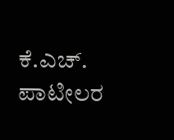ಕೆ.ಎಚ್. ಪಾಟೀಲರ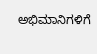ಅಭಿಮಾನಿಗಳಿಗೆ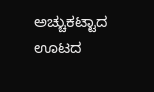ಅಚ್ಚುಕಟ್ಟಾದ ಊಟದ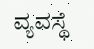ವ್ಯವಸ್ಥೆ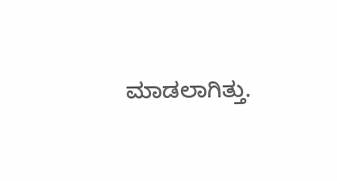ಮಾಡಲಾಗಿತ್ತು.